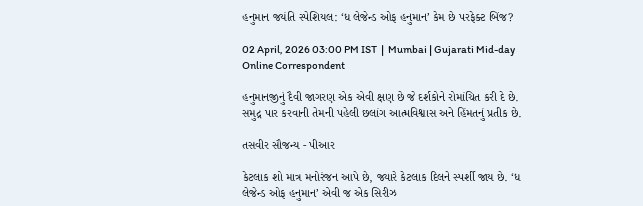હનુમાન જયંતિ સ્પેશિયલ: ‘ધ લેજેન્ડ ઓફ હનુમાન’ કેમ છે પરફેક્ટ બિંજ?

02 April, 2026 03:00 PM IST  |  Mumbai | Gujarati Mid-day Online Correspondent

હનુમાનજીનું દૈવી જાગરણ એક એવી ક્ષણ છે જે દર્શકોને રોમાંચિત કરી દે છે. સમુદ્ર પાર કરવાની તેમની પહેલી છલાંગ આત્મવિશ્વાસ અને હિંમતનું પ્રતીક છે.

તસવીર સૌજન્ય - પીઆર

કેટલાક શો માત્ર મનોરંજન આપે છે, જ્યારે કેટલાક દિલને સ્પર્શી જાય છે. ‘ધ લેજેન્ડ ઓફ હનુમાન’ એવી જ એક સિરીઝ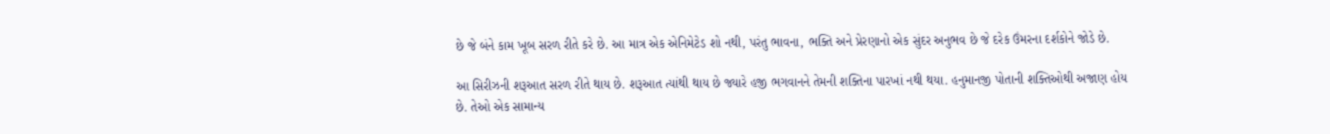છે જે બંને કામ ખૂબ સરળ રીતે કરે છે. આ માત્ર એક એનિમેટેડ શો નથી, પરંતુ ભાવના, ભક્તિ અને પ્રેરણાનો એક સુંદર અનુભવ છે જે દરેક ઉંમરના દર્શકોને જોડે છે.

આ સિરીઝની શરૂઆત સરળ રીતે થાય છે. શરૂઆત ત્યાંથી થાય છે જ્યારે હજી ભગવાનને તેમની શક્તિના પારખાં નથી થયા. હનુમાનજી પોતાની શક્તિઓથી અજાણ હોય છે. તેઓ એક સામાન્ય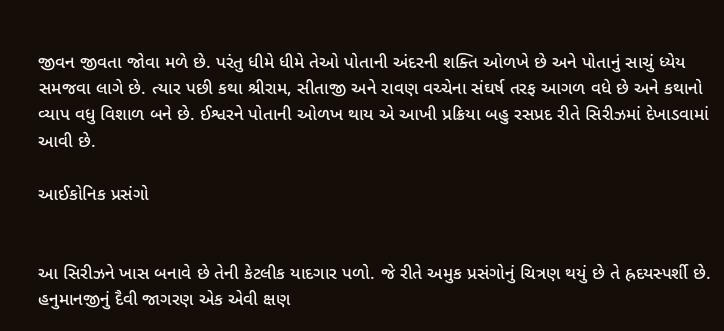જીવન જીવતા જોવા મળે છે. પરંતુ ધીમે ધીમે તેઓ પોતાની અંદરની શક્તિ ઓળખે છે અને પોતાનું સાચું ધ્યેય સમજવા લાગે છે. ત્યાર પછી કથા શ્રીરામ, સીતાજી અને રાવણ વચ્ચેના સંઘર્ષ તરફ આગળ વધે છે અને કથાનો વ્યાપ વધુ વિશાળ બને છે. ઈશ્વરને પોતાની ઓળખ થાય એ આખી પ્રક્રિયા બહુ રસપ્રદ રીતે સિરીઝમાં દેખાડવામાં આવી છે.

આઈકોનિક પ્રસંગો


આ સિરીઝને ખાસ બનાવે છે તેની કેટલીક યાદગાર પળો. જે રીતે અમુક પ્રસંગોનું ચિત્રણ થયું છે તે હ્રદયસ્પર્શી છે. હનુમાનજીનું દૈવી જાગરણ એક એવી ક્ષણ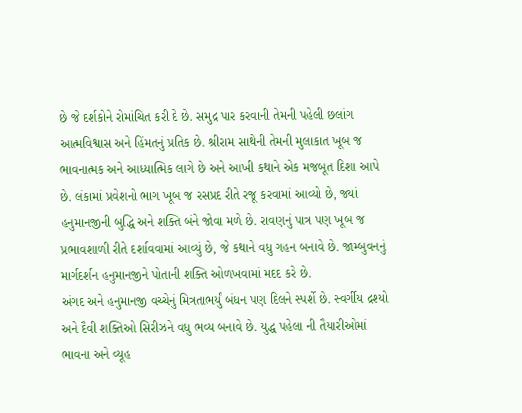છે જે દર્શકોને રોમાંચિત કરી દે છે. સમુદ્ર પાર કરવાની તેમની પહેલી છલાંગ આત્મવિશ્વાસ અને હિંમતનું પ્રતિક છે. શ્રીરામ સાથેની તેમની મુલાકાત ખૂબ જ ભાવનાત્મક અને આધ્યાત્મિક લાગે છે અને આખી કથાને એક મજબૂત દિશા આપે છે. લંકામાં પ્રવેશનો ભાગ ખૂબ જ રસપ્રદ રીતે રજૂ કરવામાં આવ્યો છે, જ્યાં હનુમાનજીની બુદ્ધિ અને શક્તિ બંને જોવા મળે છે. રાવણનું પાત્ર પણ ખૂબ જ પ્રભાવશાળી રીતે દર્શાવવામાં આવ્યું છે, જે કથાને વધુ ગહન બનાવે છે. જામ્બુવનનું માર્ગદર્શન હનુમાનજીને પોતાની શક્તિ ઓળખવામાં મદદ કરે છે.
અંગદ અને હનુમાનજી વચ્ચેનું મિત્રતાભર્યું બંધન પણ દિલને સ્પર્શે છે. સ્વર્ગીય દ્રશ્યો અને દૈવી શક્તિઓ સિરીઝને વધુ ભવ્ય બનાવે છે. યુદ્ધ પહેલા ની તૈયારીઓમાં ભાવના અને વ્યૂહ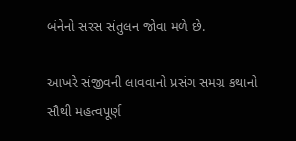બંનેનો સરસ સંતુલન જોવા મળે છે.

આખરે સંજીવની લાવવાનો પ્રસંગ સમગ્ર કથાનો સૌથી મહત્વપૂર્ણ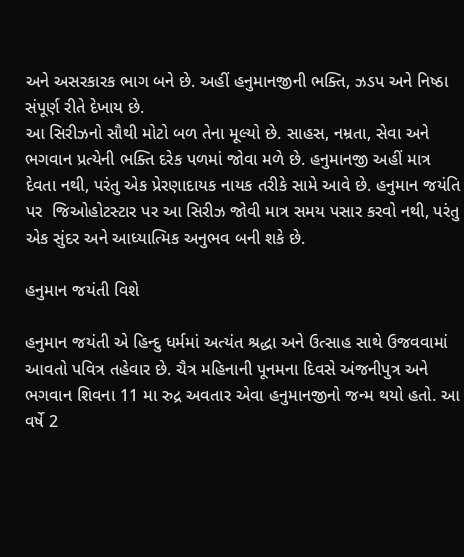અને અસરકારક ભાગ બને છે. અહીં હનુમાનજીની ભક્તિ, ઝડપ અને નિષ્ઠા સંપૂર્ણ રીતે દેખાય છે.
આ સિરીઝનો સૌથી મોટો બળ તેના મૂલ્યો છે. સાહસ, નમ્રતા, સેવા અને ભગવાન પ્રત્યેની ભક્તિ દરેક પળમાં જોવા મળે છે. હનુમાનજી અહીં માત્ર દેવતા નથી, પરંતુ એક પ્રેરણાદાયક નાયક તરીકે સામે આવે છે. હનુમાન જયંતિ પર  જિઓહોટસ્ટાર પર આ સિરીઝ જોવી માત્ર સમય પસાર કરવો નથી, પરંતુ એક સુંદર અને આધ્યાત્મિક અનુભવ બની શકે છે.

હનુમાન જયંતી વિશે

હનુમાન જયંતી એ હિન્દુ ધર્મમાં અત્યંત શ્રદ્ધા અને ઉત્સાહ સાથે ઉજવવામાં આવતો પવિત્ર તહેવાર છે. ચૈત્ર મહિનાની પૂનમના દિવસે અંજનીપુત્ર અને ભગવાન શિવના 11 મા રુદ્ર અવતાર એવા હનુમાનજીનો જન્મ થયો હતો. આ વર્ષે 2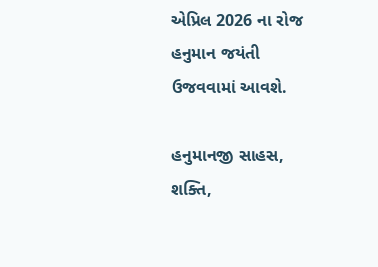એપ્રિલ 2026 ના રોજ હનુમાન જયંતી ઉજવવામાં આવશે.

હનુમાનજી સાહસ, શક્તિ,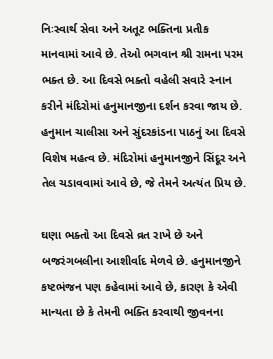નિઃસ્વાર્થ સેવા અને અતૂટ ભક્તિના પ્રતીક માનવામાં આવે છે. તેઓ ભગવાન શ્રી રામના પરમ ભક્ત છે. આ દિવસે ભક્તો વહેલી સવારે સ્નાન કરીને મંદિરોમાં હનુમાનજીના દર્શન કરવા જાય છે. હનુમાન ચાલીસા અને સુંદરકાંડના પાઠનું આ દિવસે વિશેષ મહત્વ છે. મંદિરોમાં હનુમાનજીને સિંદૂર અને તેલ ચડાવવામાં આવે છે, જે તેમને અત્યંત પ્રિય છે.

ઘણા ભક્તો આ દિવસે વ્રત રાખે છે અને બજરંગબલીના આશીર્વાદ મેળવે છે. હનુમાનજીને કષ્ટભંજન પણ કહેવામાં આવે છે, કારણ કે એવી માન્યતા છે કે તેમની ભક્તિ કરવાથી જીવનના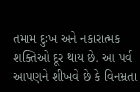તમામ દુઃખ અને નકારાત્મક શક્તિઓ દૂર થાય છે. આ પર્વ આપણને શીખવે છે કે વિનમ્રતા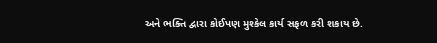અને ભક્તિ દ્વારા કોઈપણ મુશ્કેલ કાર્ય સફળ કરી શકાય છે.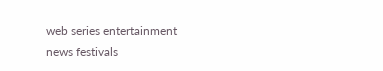web series entertainment news festivals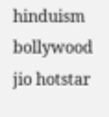hinduism bollywood jio hotstar